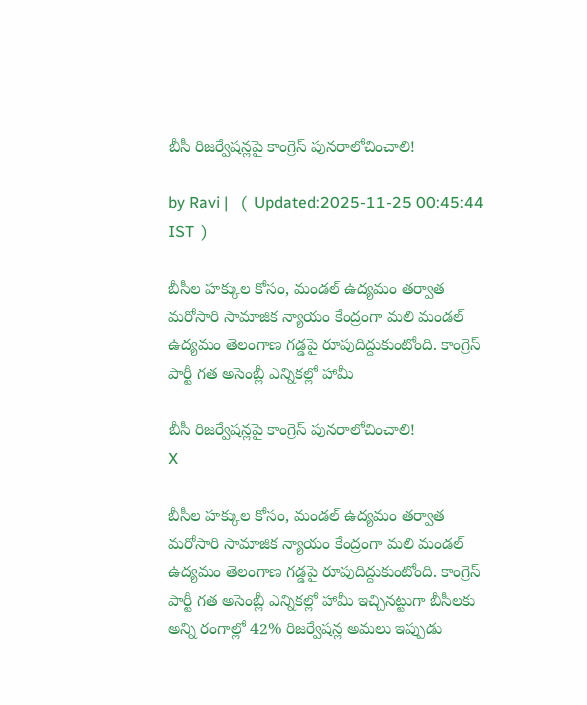బీసీ రిజర్వేషన్లపై కాంగ్రెస్ పునరాలోచించాలి!

by Ravi |   (  Updated:2025-11-25 00:45:44  IST  )

బీసీల హక్కుల కోసం, మండల్ ఉద్యమం తర్వాత మరోసారి సామాజిక న్యాయం కేంద్రంగా మలి మండల్ ఉద్యమం తెలంగాణ గడ్డపై రూపుదిద్దుకుంటోంది. కాంగ్రెస్ పార్టీ గత అసెంబ్లీ ఎన్నికల్లో హామీ

బీసీ రిజర్వేషన్లపై కాంగ్రెస్ పునరాలోచించాలి!
X

బీసీల హక్కుల కోసం, మండల్ ఉద్యమం తర్వాత మరోసారి సామాజిక న్యాయం కేంద్రంగా మలి మండల్ ఉద్యమం తెలంగాణ గడ్డపై రూపుదిద్దుకుంటోంది. కాంగ్రెస్ పార్టీ గత అసెంబ్లీ ఎన్నికల్లో హామీ ఇచ్చినట్టుగా బీసీలకు అన్ని రంగాల్లో 42% రిజర్వేషన్ల అమలు ఇప్పుడు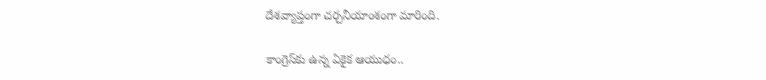దేశవ్యాప్తంగా చర్చనీయాంశంగా మారింది.

కాంగ్రెస్‌కు ఉన్న ఏకైక ఆయుధం..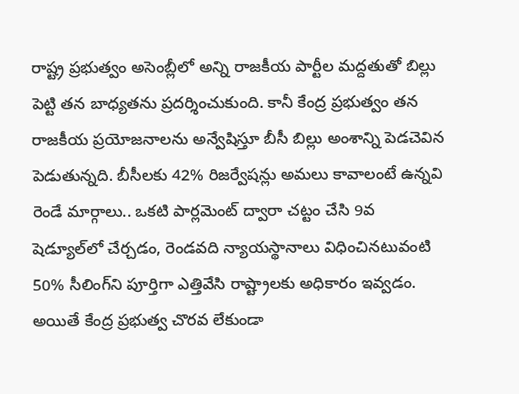రాష్ట్ర ప్రభుత్వం అసెంబ్లీలో అన్ని రాజకీయ పార్టీల మద్దతుతో బిల్లు పెట్టి తన బాధ్యతను ప్రదర్శించుకుంది. కానీ కేంద్ర ప్రభుత్వం తన రాజకీయ ప్రయోజనాలను అన్వేషిస్తూ బీసీ బిల్లు అంశాన్ని పెడచెవిన పెడుతున్నది. బీసీలకు 42% రిజర్వేషన్లు అమలు కావాలంటే ఉన్నవి రెండే మార్గాలు.. ఒకటి‌ పార్లమెంట్ ద్వారా చట్టం చేసి 9వ షెడ్యూల్‌లో చేర్చడం, రెండవది న్యాయస్థానాలు విధించినటువంటి 50% సీలింగ్‌ని పూర్తిగా ఎత్తివేసి రాష్ట్రాలకు అధికారం ఇవ్వడం. అయితే కేంద్ర ప్రభుత్వ చొరవ లేకుండా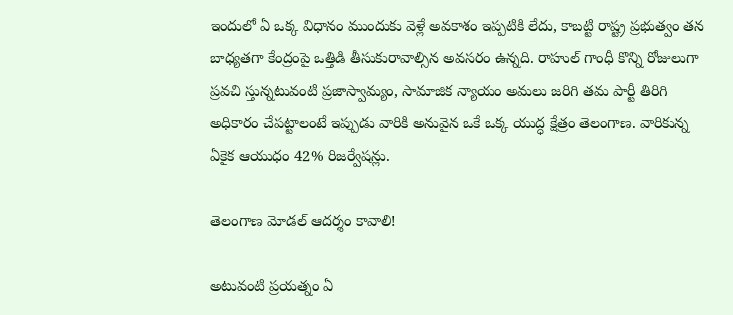ఇందులో ఏ ఒక్క విధానం ముందుకు వెళ్లే అవకాశం ఇప్పటికి లేదు, కాబట్టి రాష్ట్ర ప్రభుత్వం తన బాధ్యతగా కేంద్రంపై ఒత్తిడి తీసుకురావాల్సిన అవసరం ఉన్నది. రాహుల్ గాంధీ కొన్ని రోజులుగా ప్రవచి స్తున్నటువంటి ప్రజాస్వామ్యం, సామాజిక న్యాయం అమలు జరిగి తమ పార్టీ తిరిగి అధికారం చేపట్టాలంటే ఇప్పుడు వారికి అనువైన ఒకే ఒక్క యుద్ధ క్షేత్రం తెలంగాణ. వారికున్న ఏకైక ఆయుధం 42% రిజర్వేషన్లు.

తెలంగాణ మోడల్ ఆదర్శం కావాలి!

అటువంటి ప్రయత్నం ఏ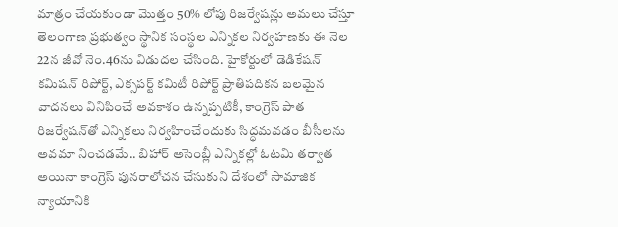మాత్రం చేయకుండా మొత్తం 50% లోపు రిజర్వేషన్లు అమలు చేస్తూ తెలంగాణ ప్రభుత్వం స్థానిక సంస్థల ఎన్నికల నిర్వహణకు ఈ నెల 22న జీవో నెం.46ను విడుదల చేసింది. హైకోర్టులో డెడికేషన్ కమిషన్ రిపోర్ట్, ఎక్సపర్ట్ కమిటీ రిపోర్ట్ ప్రాతిపదికన బలమైన వాదనలు వినిపించే అవకాశం ఉన్నప్పటికీ, కాంగ్రెస్ పాత రిజర్వేషన్‌తో ఎన్నికలు నిర్వహించేందుకు సిద్ధమవడం బీసీలను అవమా నించడమే.. బిహార్ అసెంబ్లీ ఎన్నికల్లో ఓటమి తర్వాత అయినా కాంగ్రెస్ పునరాలోచన చేసుకుని దేశంలో సామాజిక న్యాయానికి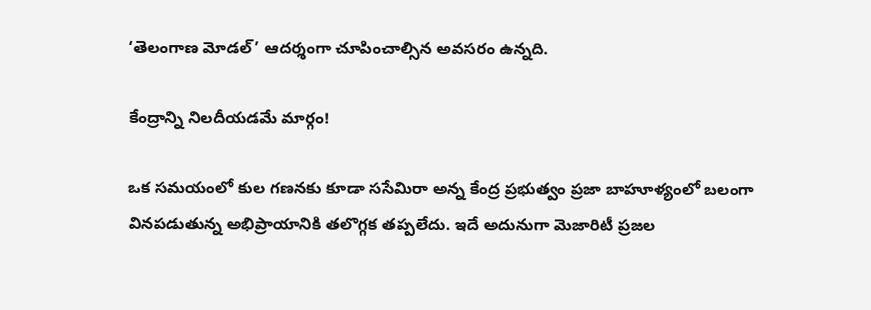‘తెలంగాణ మోడల్’ ఆదర్శంగా చూపించాల్సిన అవసరం ఉన్నది.

కేంద్రాన్ని నిలదీయడమే మార్గం!

ఒక సమయంలో కుల గణనకు కూడా ససేమిరా అన్న కేంద్ర ప్రభుత్వం ప్రజా బాహూళ్యంలో బలంగా వినపడుతున్న అభిప్రాయానికి తలొగ్గక తప్పలేదు. ఇదే అదునుగా మెజారిటీ ప్రజల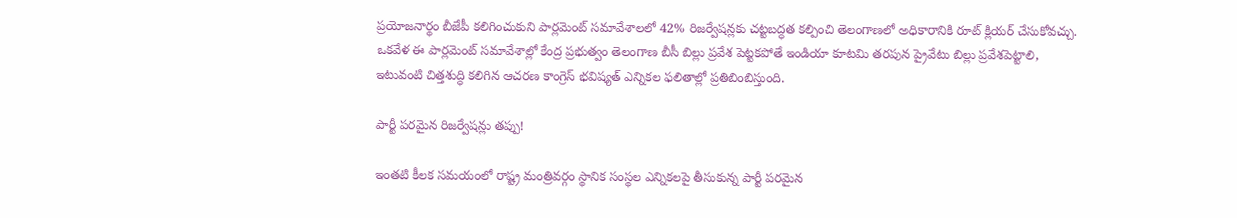ప్రయోజనార్థం బీజేపీ కలిగించుకుని పార్లమెంట్ సమావేశాలలో 42% రిజర్వేషన్లకు చట్టబద్ధత కల్పించి తెలంగాణలో అధికారానికి రూట్ క్లియర్ చేసుకోవచ్చు. ఒకవేళ ఈ పార్లమెంట్ సమావేశాల్లో కేంద్ర ప్రభుత్వం తెలంగాణ బీసీ బిల్లు ప్రవేశ పెట్టకపోతే ఇండియా కూటమి తరపున ప్రైవేటు బిల్లు ప్రవేశపెట్టాలి, ఇటువంటి చిత్తశుద్ధి కలిగిన ఆచరణ కాంగ్రెస్ భవిష్యత్ ఎన్నికల ఫలితాల్లో ప్రతిబింబిస్తుంది.

పార్టీ పరమైన రిజర్వేషన్లు తప్పు!

ఇంతటి కీలక సమయంలో రాష్ట్ర మంత్రివర్గం స్థానిక సంస్థల ఎన్నికలపై తీసుకున్న పార్టీ పరమైన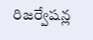రిజర్వేషన్ల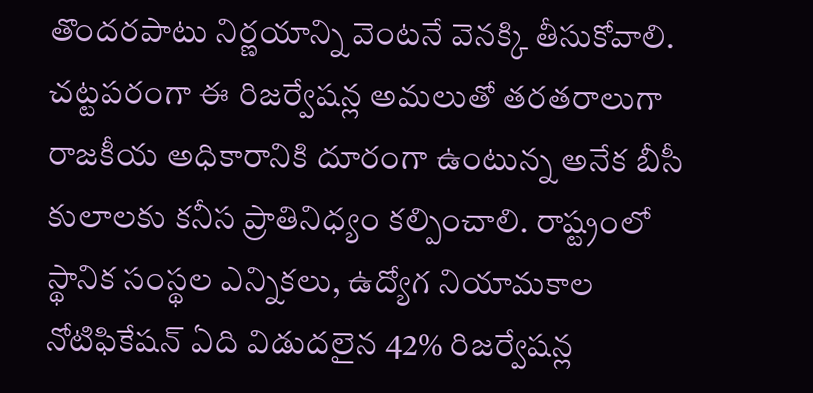తొందరపాటు నిర్ణయాన్ని వెంటనే వెనక్కి తీసుకోవాలి. చట్టపరంగా ఈ రిజర్వేషన్ల అమలుతో తరతరాలుగా రాజకీయ అధికారానికి దూరంగా ఉంటున్న అనేక బీసీ కులాలకు కనీస ప్రాతినిధ్యం కల్పించాలి. రాష్ట్రంలో స్థానిక సంస్థల ఎన్నికలు, ఉద్యోగ నియామకాల నోటిఫికేషన్ ఏది విడుదలైన 42% రిజర్వేషన్ల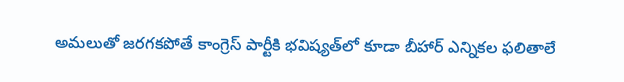అమలుతో జరగకపోతే కాంగ్రెస్ పార్టీకి భవిష్యత్‌లో కూడా బీహార్ ఎన్నికల ఫలితాలే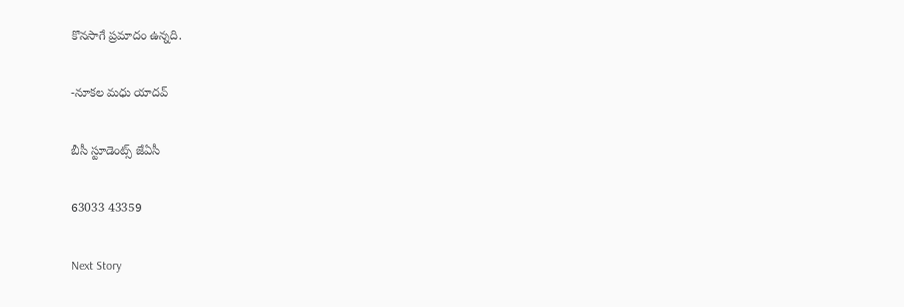కొనసాగే ప్రమాదం ఉన్నది.

-నూకల మధు యాదవ్

బీసీ స్టూడెంట్స్ జేఏసీ

63033 43359

Next Story